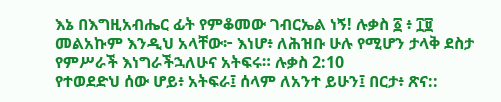እኔ በእግዚአብሔር ፊት የምቆመው ገብርኤል ነኝ! ሉቃስ ፩ ፥ ፲፱
መልአኩም እንዲህ አላቸው፦ እነሆ፥ ለሕዝቡ ሁሉ የሚሆን ታላቅ ደስታ የምሥራች እነግራችኋለሁና አትፍሩ። ሉቃስ 2:10
የተወደድህ ሰው ሆይ፥ አትፍራ፤ ሰላም ለአንተ ይሁን፤ በርታ፥ ጽና::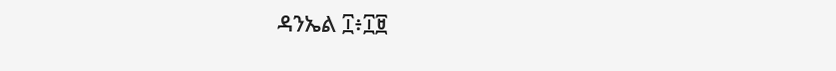ዳንኤል ፲፥፲፱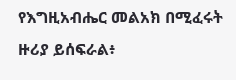የእግዚአብሔር መልአክ በሚፈሩት ዙሪያ ይሰፍራል፥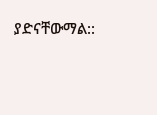ያድናቸውማል::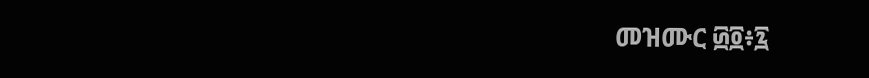መዝሙር ፴፬፥፯